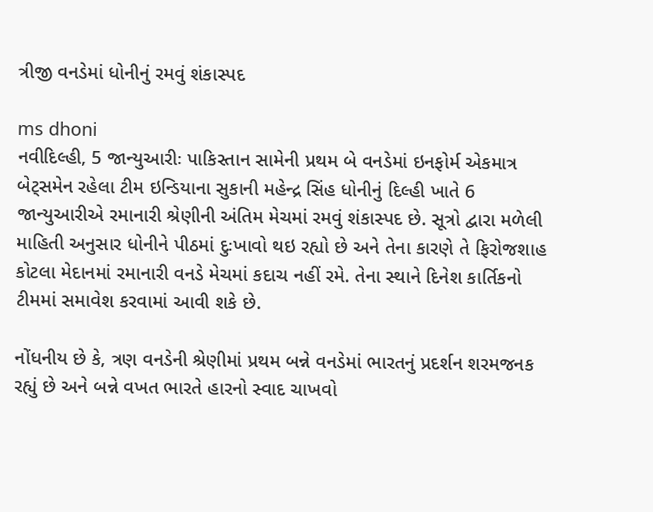ત્રીજી વનડેમાં ધોનીનું રમવું શંકાસ્પદ

ms dhoni
નવીદિલ્હી, 5 જાન્યુઆરીઃ પાકિસ્તાન સામેની પ્રથમ બે વનડેમાં ઇનફોર્મ એકમાત્ર બેટ્સમેન રહેલા ટીમ ઇન્ડિયાના સુકાની મહેન્દ્ર સિંહ ધોનીનું દિલ્હી ખાતે 6 જાન્યુઆરીએ રમાનારી શ્રેણીની અંતિમ મેચમાં રમવું શંકાસ્પદ છે. સૂત્રો દ્વારા મળેલી માહિતી અનુસાર ધોનીને પીઠમાં દુઃખાવો થઇ રહ્યો છે અને તેના કારણે તે ફિરોજશાહ કોટલા મેદાનમાં રમાનારી વનડે મેચમાં કદાચ નહીં રમે. તેના સ્થાને દિનેશ કાર્તિકનો ટીમમાં સમાવેશ કરવામાં આવી શકે છે.

નોંધનીય છે કે, ત્રણ વનડેની શ્રેણીમાં પ્રથમ બન્ને વનડેમાં ભારતનું પ્રદર્શન શરમજનક રહ્યું છે અને બન્ને વખત ભારતે હારનો સ્વાદ ચાખવો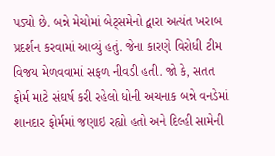પડ્યો છે. બન્ને મેચોમાં બેટ્સમેનો દ્વારા અત્યંત ખરાબ પ્રદર્શન કરવામાં આવ્યું હતું. જેના કારણે વિરોધી ટીમ વિજય મેળવવામાં સફળ નીવડી હતી. જો કે, સતત ફોર્મ માટે સંઘર્ષ કરી રહેલો ધોની અચનાક બન્ને વનડેમાં શાનદાર ફોર્મમાં જણાઇ રહ્યો હતો અને દિલ્હી સામેની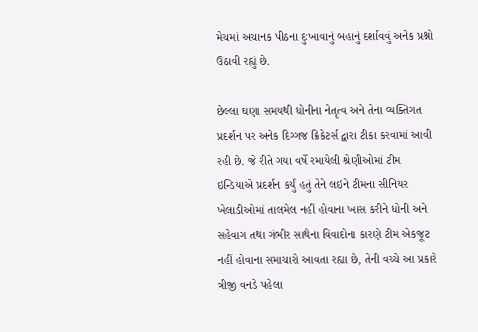મેચમાં અચાનક પીઠના દુઃખાવાનું બહાનું દર્શાવવું અનેક પ્રશ્નો ઉઠાવી રહ્યું છે.

છેલ્લા ઘણા સમયથી ધોનીના નેતૃત્વ અને તેના વ્યક્તિગત પ્રદર્શન પર અનેક દિગ્ગજ ક્રિકેટર્સ દ્વારા ટીકા કરવામાં આવી રહી છે. જે રીતે ગયા વર્ષે રમાયેલી શ્રેણીઓમાં ટીમ ઇન્ડિયાએ પ્રદર્શન કર્યું હતું તેને લઇને ટીમના સીનિયર ખેલાડીઓમાં તાલમેલ નહીં હોવાના ખાસ કરીને ધોની અને સહેવાગ તથા ગંભીર સાથેના વિવાદોના કારણે ટીમ એકજૂટ નહીં હોવાના સમાચારો આવતા રહ્યા છે, તેની વચ્ચે આ પ્રકારે ત્રીજી વનડે પહેલા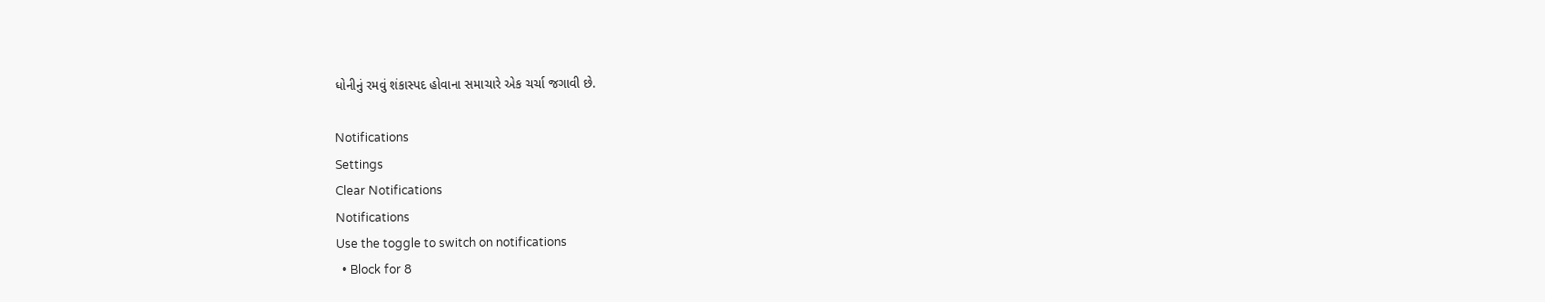ધોનીનું રમવું શંકાસ્પદ હોવાના સમાચારે એક ચર્ચા જગાવી છે.

Notifications
Settings
Clear Notifications
Notifications
Use the toggle to switch on notifications
  • Block for 8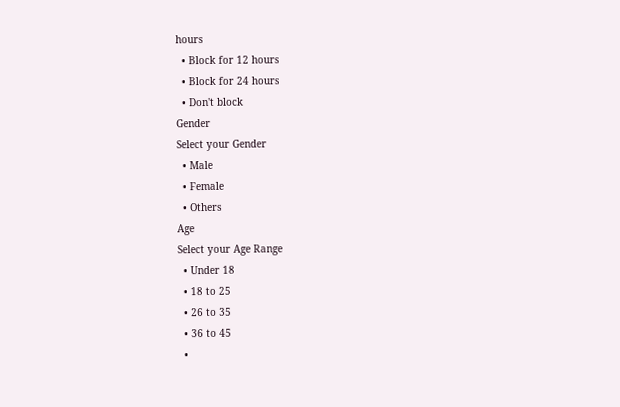hours
  • Block for 12 hours
  • Block for 24 hours
  • Don't block
Gender
Select your Gender
  • Male
  • Female
  • Others
Age
Select your Age Range
  • Under 18
  • 18 to 25
  • 26 to 35
  • 36 to 45
  •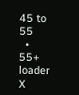45 to 55
  • 55+
loader
X